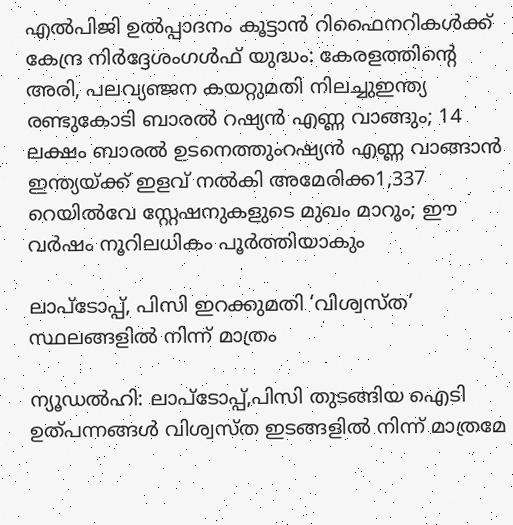എൽപിജി ഉല്‍പ്പാദനം കൂട്ടാന്‍ റിഫൈനറികള്‍ക്ക് കേന്ദ്ര നിര്‍ദ്ദേശംഗൾഫ് യുദ്ധം: കേരളത്തിന്റെ അരി, പലവ്യഞ്ജന കയറ്റുമതി നിലച്ചുഇന്ത്യ രണ്ടുകോടി ബാരൽ റഷ്യൻ എണ്ണ വാങ്ങും; 14 ലക്ഷം ബാരൽ ഉടനെത്തുംറഷ്യൻ എണ്ണ വാങ്ങാൻ ഇന്ത്യയ്ക്ക് ഇളവ് നൽകി അമേരിക്ക1,337 റെയിൽവേ സ്റ്റേഷനുകളുടെ മുഖം മാറും; ഈ വർഷം നൂറിലധികം പൂർത്തിയാകും

ലാപ്ടോപ്പ്, പിസി ഇറക്കുമതി ‘വിശ്വസ്ത’ സ്ഥലങ്ങളില്‍ നിന്ന് മാത്രം

ന്യൂഡല്‍ഹി: ലാപ്‌ടോപ്പ്,പിസി തുടങ്ങിയ ഐടി ഉത്പന്നങ്ങള്‍ വിശ്വസ്ത ഇടങ്ങളില്‍ നിന്ന് മാത്രമേ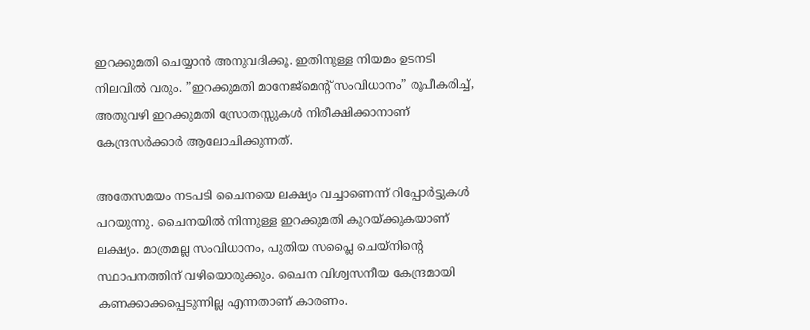ഇറക്കുമതി ചെയ്യാന്‍ അനുവദിക്കൂ. ഇതിനുള്ള നിയമം ഉടനടി നിലവില്‍ വരും. ”ഇറക്കുമതി മാനേജ്‌മെന്റ് സംവിധാനം” രൂപീകരിച്ച്, അതുവഴി ഇറക്കുമതി സ്രോതസ്സുകള്‍ നിരീക്ഷിക്കാനാണ് കേന്ദ്രസര്‍ക്കാര്‍ ആലോചിക്കുന്നത്.

അതേസമയം നടപടി ചൈനയെ ലക്ഷ്യം വച്ചാണെന്ന് റിപ്പോര്‍ട്ടുകള്‍ പറയുന്നു. ചൈനയില്‍ നിന്നുള്ള ഇറക്കുമതി കുറയ്ക്കുകയാണ് ലക്ഷ്യം. മാത്രമല്ല സംവിധാനം, പുതിയ സപ്ലൈ ചെയ്‌നിന്റെ സ്ഥാപനത്തിന് വഴിയൊരുക്കും. ചൈന വിശ്വസനീയ കേന്ദ്രമായി കണക്കാക്കപ്പെടുന്നില്ല എന്നതാണ് കാരണം.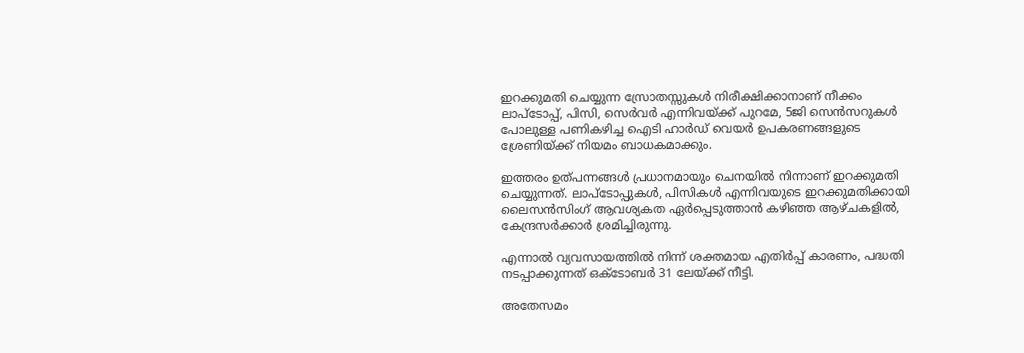ഇറക്കുമതി ചെയ്യുന്ന സ്രോതസ്സുകള്‍ നിരീക്ഷിക്കാനാണ് നീക്കം ലാപ്ടോപ്പ്, പിസി, സെര്‍വര്‍ എന്നിവയ്ക്ക് പുറമേ, 5ജി സെന്‍സറുകള്‍ പോലുള്ള പണികഴിച്ച ഐടി ഹാര്‍ഡ് വെയര്‍ ഉപകരണങ്ങളുടെ ശ്രേണിയ്ക്ക് നിയമം ബാധകമാക്കും.

ഇത്തരം ഉത്പന്നങ്ങള്‍ പ്രധാനമായും ചെനയില്‍ നിന്നാണ് ഇറക്കുമതി ചെയ്യുന്നത്. ലാപ്ടോപ്പുകള്‍, പിസികള്‍ എന്നിവയുടെ ഇറക്കുമതിക്കായി ലൈസന്‍സിംഗ് ആവശ്യകത ഏര്‍പ്പെടുത്താന്‍ കഴിഞ്ഞ ആഴ്ചകളില്‍, കേന്ദ്രസര്‍ക്കാര്‍ ശ്രമിച്ചിരുന്നു.

എന്നാല്‍ വ്യവസായത്തില്‍ നിന്ന് ശക്തമായ എതിര്‍പ്പ് കാരണം, പദ്ധതി നടപ്പാക്കുന്നത് ഒക്ടോബര്‍ 31 ലേയ്ക്ക് നീട്ടി.

അതേസമം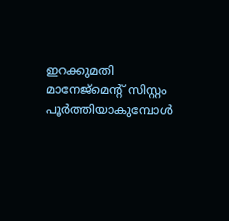ഇറക്കുമതി മാനേജ്‌മെന്റ് സിസ്റ്റം പൂര്‍ത്തിയാകുമ്പോള്‍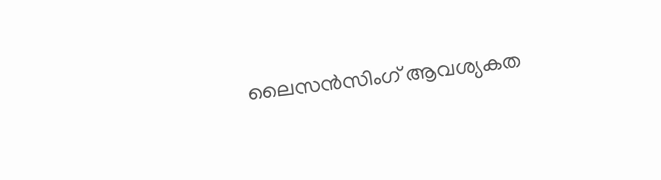ലൈസന്‍സിംഗ് ആവശ്യകത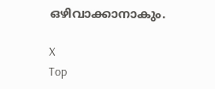ഒഴിവാക്കാനാകും.

X
Top